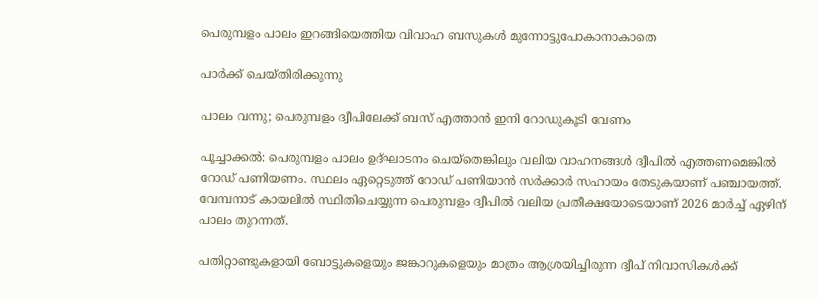പെരുമ്പളം പാലം ഇറങ്ങിയെത്തിയ വിവാഹ ബസുകൾ മുന്നോട്ടുപോകാനാകാതെ

പാർക്ക് ചെയ്തിരിക്കുന്നു

പാലം വന്നു; പെരുമ്പളം ദ്വീപിലേക്ക് ബസ് എത്താൻ ഇനി റോഡുകൂടി വേണം

പൂച്ചാക്കൽ: പെരുമ്പളം പാലം ഉദ്ഘാടനം ചെയ്തെങ്കിലും വലിയ വാഹനങ്ങൾ ദ്വീപിൽ എത്തണമെങ്കിൽ റോഡ് പണിയണം. സ്ഥലം ഏറ്റെടുത്ത് റോഡ് പണിയാൻ സർക്കാർ സഹായം തേടുകയാണ് പഞ്ചായത്ത്. വേമ്പനാട് കായലിൽ സ്ഥിതിചെയ്യുന്ന പെരുമ്പളം ദ്വീപിൽ വലിയ പ്രതീക്ഷയോടെയാണ് 2026 മാർച്ച് ഏഴിന് പാലം തുറന്നത്.

പതിറ്റാണ്ടുകളായി ബോട്ടുകളെയും ജങ്കാറുകളെയും മാത്രം ആശ്രയിച്ചിരുന്ന ദ്വീപ് നിവാസികൾക്ക്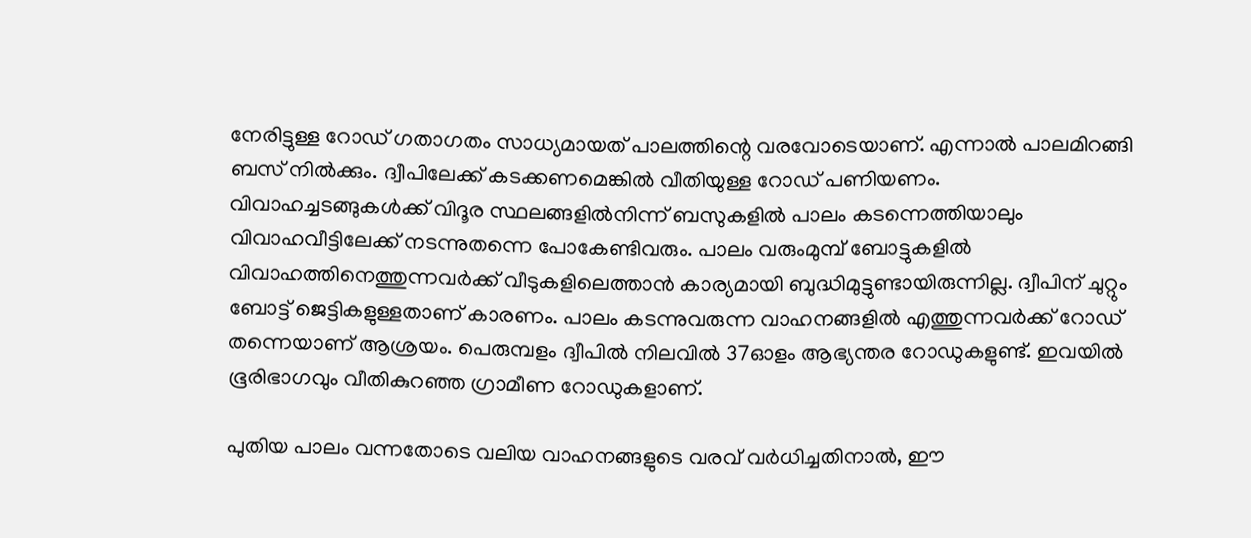നേരിട്ടുള്ള റോഡ് ഗതാഗതം സാധ്യമായത് പാലത്തിന്റെ വരവോടെയാണ്. എന്നാൽ പാലമിറങ്ങി ബസ് നിൽക്കും. ദ്വീപിലേക്ക് കടക്കണമെങ്കിൽ വീതിയുള്ള റോഡ് പണിയണം. വിവാഹച്ചടങ്ങുകൾക്ക് വിദൂര സ്ഥലങ്ങളിൽനിന്ന് ബസുകളിൽ പാലം കടന്നെത്തിയാലും വിവാഹവീട്ടിലേക്ക് നടന്നുതന്നെ പോകേണ്ടിവരും. പാലം വരുംമുമ്പ് ബോട്ടുകളിൽ വിവാഹത്തിനെത്തുന്നവർക്ക് വീടുകളിലെത്താൻ കാര്യമായി ബുദ്ധിമുട്ടുണ്ടായിരുന്നില്ല. ദ്വീപിന് ചുറ്റും ബോട്ട് ജെട്ടികളുള്ളതാണ് കാരണം. പാലം കടന്നുവരുന്ന വാഹനങ്ങളിൽ എത്തുന്നവർക്ക് റോഡ് തന്നെയാണ് ആശ്രയം. പെരുമ്പളം ദ്വീപിൽ നിലവിൽ 37ഓളം ആഭ്യന്തര റോഡുകളുണ്ട്. ഇവയിൽ ഭൂരിഭാഗവും വീതികുറഞ്ഞ ഗ്രാമീണ റോഡുകളാണ്.

പുതിയ പാലം വന്നതോടെ വലിയ വാഹനങ്ങളുടെ വരവ് വർധിച്ചതിനാൽ, ഈ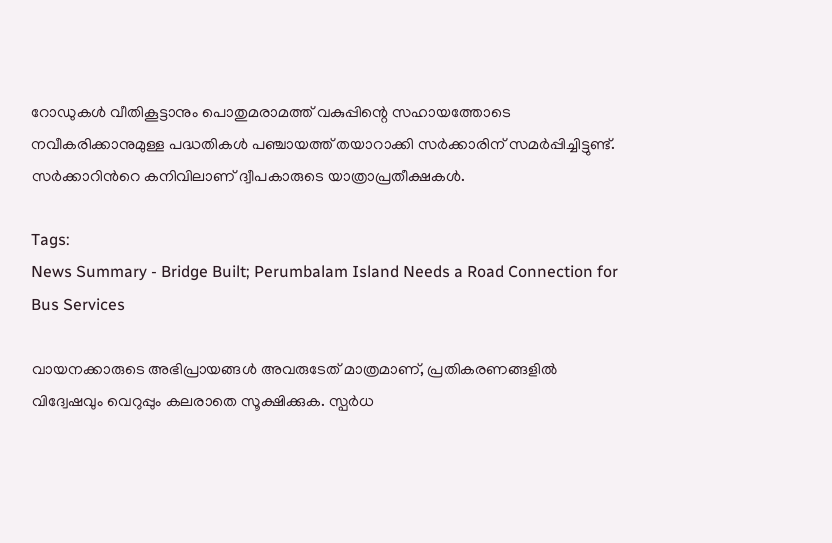റോഡുകൾ വീതികൂട്ടാനും പൊതുമരാമത്ത് വകുപ്പിന്റെ സഹായത്തോടെ നവീകരിക്കാനുമുള്ള പദ്ധതികൾ പഞ്ചായത്ത് തയാറാക്കി സർക്കാരിന് സമർപ്പിച്ചിട്ടുണ്ട്. സർക്കാറിന്‍റെ കനിവിലാണ് ദ്വീപകാരുടെ യാത്രാപ്രതീക്ഷകൾ.

Tags:
News Summary - Bridge Built; Perumbalam Island Needs a Road Connection for Bus Services

വായനക്കാരുടെ അഭിപ്രായങ്ങള്‍ അവരുടേത് മാത്രമാണ്, പ്രതികരണങ്ങളിൽ വിദ്വേഷവും വെറുപ്പും കലരാതെ സൂക്ഷിക്കുക. സ്പർധ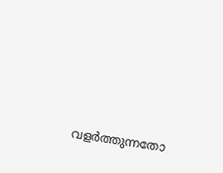വളർത്തുന്നതോ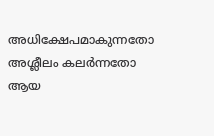അധിക്ഷേപമാകുന്നതോ അശ്ലീലം കലർന്നതോ ആയ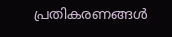പ്രതികരണങ്ങൾ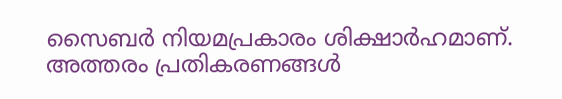സൈബർ നിയമപ്രകാരം ശിക്ഷാർഹമാണ്. അത്തരം പ്രതികരണങ്ങൾ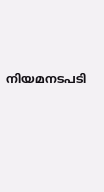നിയമനടപടി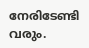നേരിടേണ്ടി വരും.